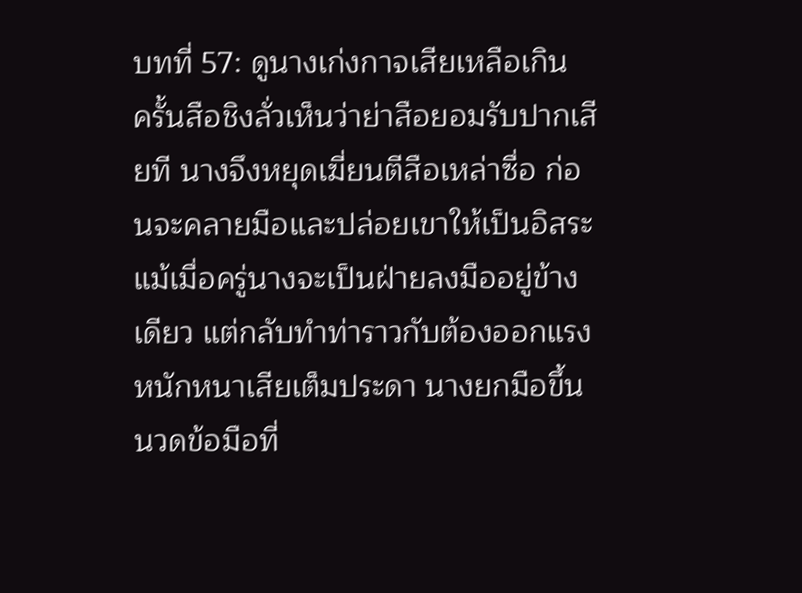บทที่ 57: ดูนางเก่งกาจเสียเหลือเกิน
ครั้นสือชิงลั่วเห็นว่าย่าสือยอมรับปากเสียที นางจึงหยุดเฆี่ยนตีสือเหล่าซื่อ ก่อนจะคลายมือและปล่อยเขาให้เป็นอิสระ
แม้เมื่อครู่นางจะเป็นฝ่ายลงมืออยู่ข้างเดียว แต่กลับทำท่าราวกับต้องออกแรงหนักหนาเสียเต็มประดา นางยกมือขึ้นนวดข้อมือที่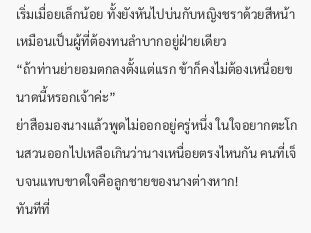เริ่มเมื่อยเล็กน้อย ทั้งยังหันไปบ่นกับหญิงชราด้วยสีหน้าเหมือนเป็นผู้ที่ต้องทนลำบากอยู่ฝ่ายเดียว
“ถ้าท่านย่ายอมตกลงตั้งแต่แรก ข้าก็คงไม่ต้องเหนื่อยขนาดนี้หรอกเจ้าค่ะ”
ย่าสือมองนางแล้วพูดไม่ออกอยู่ครู่หนึ่ง ในใจอยากตะโกนสวนออกไปเหลือเกินว่านางเหนื่อยตรงไหนกัน คนที่เจ็บจนแทบขาดใจคือลูกชายของนางต่างหาก!
ทันทีที่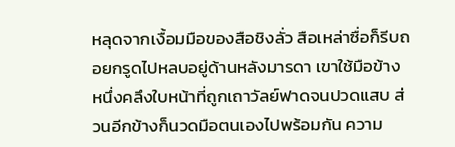หลุดจากเงื้อมมือของสือชิงลั่ว สือเหล่าซื่อก็รีบถอยกรูดไปหลบอยู่ด้านหลังมารดา เขาใช้มือข้างหนึ่งคลึงใบหน้าที่ถูกเถาวัลย์ฟาดจนปวดแสบ ส่วนอีกข้างก็นวดมือตนเองไปพร้อมกัน ความ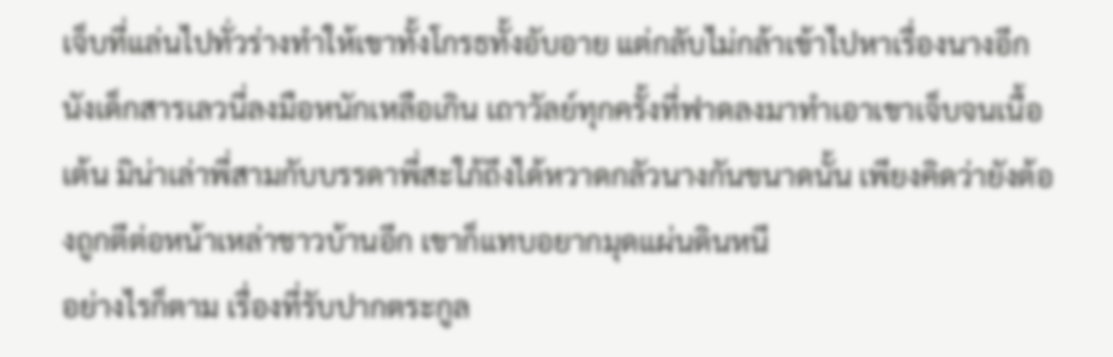เจ็บที่แล่นไปทั่วร่างทำให้เขาทั้งโกรธทั้งอับอาย แต่กลับไม่กล้าเข้าไปหาเรื่องนางอีก
นังเด็กสารเลวนี่ลงมือหนักเหลือเกิน เถาวัลย์ทุกครั้งที่ฟาดลงมาทำเอาเขาเจ็บจนเนื้อเต้น มิน่าเล่าพี่สามกับบรรดาพี่สะใภ้ถึงได้หวาดกลัวนางกันขนาดนั้น เพียงคิดว่ายังต้องถูกตีต่อหน้าเหล่าชาวบ้านอีก เขาก็แทบอยากมุดแผ่นดินหนี
อย่างไรก็ตาม เรื่องที่รับปากตระกูล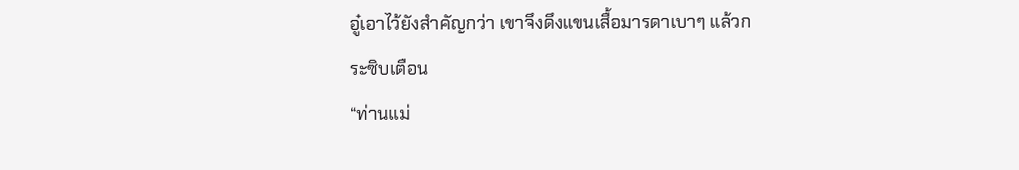อู๋เอาไว้ยังสำคัญกว่า เขาจึงดึงแขนเสื้อมารดาเบาๆ แล้วกระซิบเตือน
“ท่านแม่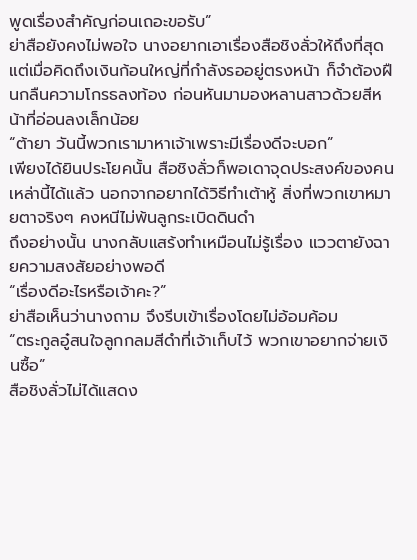พูดเรื่องสำคัญก่อนเถอะขอรับ”
ย่าสือยังคงไม่พอใจ นางอยากเอาเรื่องสือชิงลั่วให้ถึงที่สุด แต่เมื่อคิดถึงเงินก้อนใหญ่ที่กำลังรออยู่ตรงหน้า ก็จำต้องฝืนกลืนความโกรธลงท้อง ก่อนหันมามองหลานสาวด้วยสีหน้าที่อ่อนลงเล็กน้อย
“ต้ายา วันนี้พวกเรามาหาเจ้าเพราะมีเรื่องดีจะบอก”
เพียงได้ยินประโยคนั้น สือชิงลั่วก็พอเดาจุดประสงค์ของคนเหล่านี้ได้แล้ว นอกจากอยากได้วิธีทำเต้าหู้ สิ่งที่พวกเขาหมายตาจริงๆ คงหนีไม่พ้นลูกระเบิดดินดำ
ถึงอย่างนั้น นางกลับแสร้งทำเหมือนไม่รู้เรื่อง แววตายังฉายความสงสัยอย่างพอดี
“เรื่องดีอะไรหรือเจ้าคะ?”
ย่าสือเห็นว่านางถาม จึงรีบเข้าเรื่องโดยไม่อ้อมค้อม
“ตระกูลอู๋สนใจลูกกลมสีดำที่เจ้าเก็บไว้ พวกเขาอยากจ่ายเงินซื้อ”
สือชิงลั่วไม่ได้แสดง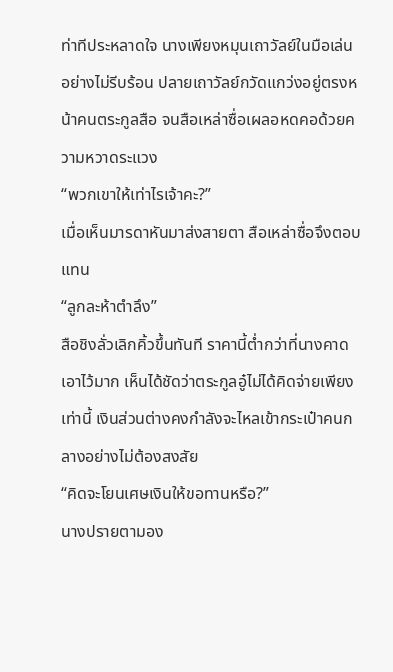ท่าทีประหลาดใจ นางเพียงหมุนเถาวัลย์ในมือเล่นอย่างไม่รีบร้อน ปลายเถาวัลย์กวัดแกว่งอยู่ตรงหน้าคนตระกูลสือ จนสือเหล่าซื่อเผลอหดคอด้วยความหวาดระแวง
“พวกเขาให้เท่าไรเจ้าคะ?”
เมื่อเห็นมารดาหันมาส่งสายตา สือเหล่าซื่อจึงตอบแทน
“ลูกละห้าตำลึง”
สือชิงลั่วเลิกคิ้วขึ้นทันที ราคานี้ต่ำกว่าที่นางคาดเอาไว้มาก เห็นได้ชัดว่าตระกูลอู๋ไม่ได้คิดจ่ายเพียงเท่านี้ เงินส่วนต่างคงกำลังจะไหลเข้ากระเป๋าคนกลางอย่างไม่ต้องสงสัย
“คิดจะโยนเศษเงินให้ขอทานหรือ?”
นางปรายตามอง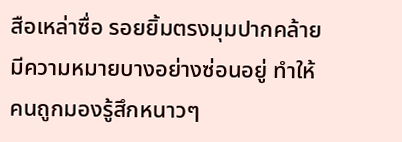สือเหล่าซื่อ รอยยิ้มตรงมุมปากคล้ายมีความหมายบางอย่างซ่อนอยู่ ทำให้คนถูกมองรู้สึกหนาวๆ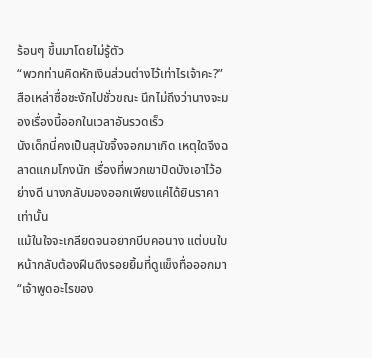ร้อนๆ ขึ้นมาโดยไม่รู้ตัว
“พวกท่านคิดหักเงินส่วนต่างไว้เท่าไรเจ้าคะ?”
สือเหล่าซื่อชะงักไปชั่วขณะ นึกไม่ถึงว่านางจะมองเรื่องนี้ออกในเวลาอันรวดเร็ว
นังเด็กนี่คงเป็นสุนัขจิ้งจอกมาเกิด เหตุใดจึงฉลาดแกมโกงนัก เรื่องที่พวกเขาปิดบังเอาไว้อย่างดี นางกลับมองออกเพียงแค่ได้ยินราคาเท่านั้น
แม้ในใจจะเกลียดจนอยากบีบคอนาง แต่บนใบหน้ากลับต้องฝืนดึงรอยยิ้มที่ดูแข็งทื่อออกมา
“เจ้าพูดอะไรของ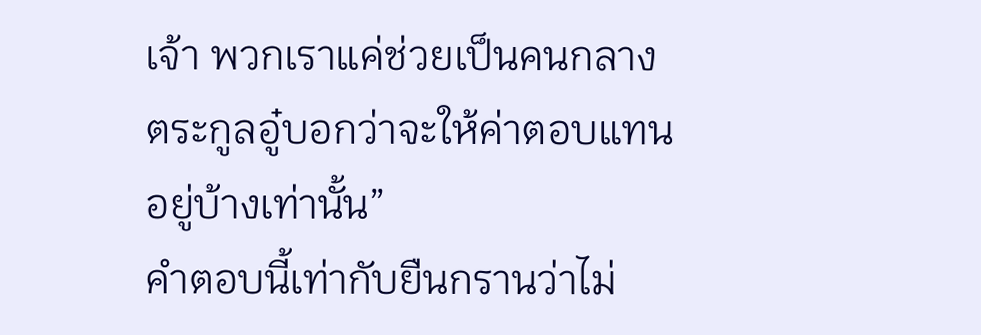เจ้า พวกเราแค่ช่วยเป็นคนกลาง ตระกูลอู๋บอกว่าจะให้ค่าตอบแทนอยู่บ้างเท่านั้น”
คำตอบนี้เท่ากับยืนกรานว่าไม่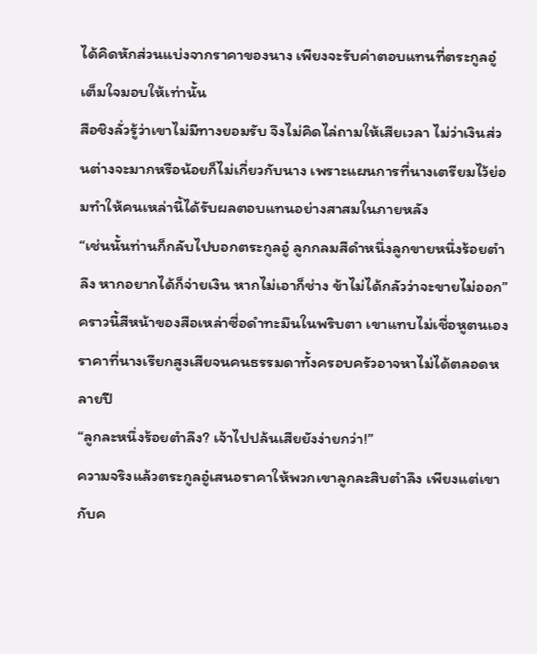ได้คิดหักส่วนแบ่งจากราคาของนาง เพียงจะรับค่าตอบแทนที่ตระกูลอู๋เต็มใจมอบให้เท่านั้น
สือชิงลั่วรู้ว่าเขาไม่มีทางยอมรับ จึงไม่คิดไล่ถามให้เสียเวลา ไม่ว่าเงินส่วนต่างจะมากหรือน้อยก็ไม่เกี่ยวกับนาง เพราะแผนการที่นางเตรียมไว้ย่อมทำให้คนเหล่านี้ได้รับผลตอบแทนอย่างสาสมในภายหลัง
“เช่นนั้นท่านก็กลับไปบอกตระกูลอู๋ ลูกกลมสีดำหนึ่งลูกขายหนึ่งร้อยตำลึง หากอยากได้ก็จ่ายเงิน หากไม่เอาก็ช่าง ข้าไม่ได้กลัวว่าจะขายไม่ออก”
คราวนี้สีหน้าของสือเหล่าซื่อดำทะมึนในพริบตา เขาแทบไม่เชื่อหูตนเอง ราคาที่นางเรียกสูงเสียจนคนธรรมดาทั้งครอบครัวอาจหาไม่ได้ตลอดหลายปี
“ลูกละหนึ่งร้อยตำลึง? เจ้าไปปล้นเสียยังง่ายกว่า!”
ความจริงแล้วตระกูลอู๋เสนอราคาให้พวกเขาลูกละสิบตำลึง เพียงแต่เขากับค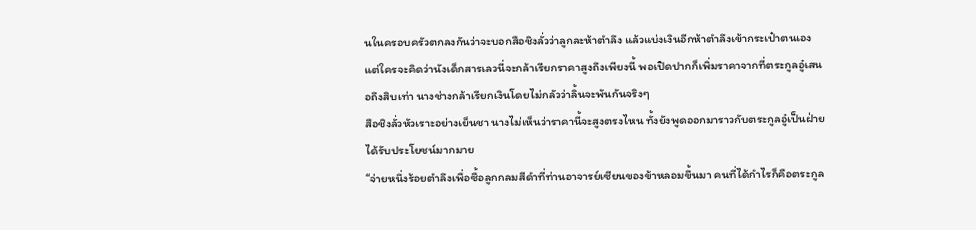นในครอบครัวตกลงกันว่าจะบอกสือชิงลั่วว่าลูกละห้าตำลึง แล้วแบ่งเงินอีกห้าตำลึงเข้ากระเป๋าตนเอง
แต่ใครจะคิดว่านังเด็กสารเลวนี่จะกล้าเรียกราคาสูงถึงเพียงนี้ พอเปิดปากก็เพิ่มราคาจากที่ตระกูลอู๋เสนอถึงสิบเท่า นางช่างกล้าเรียกเงินโดยไม่กลัวว่าลิ้นจะพันกันจริงๆ
สือชิงลั่วหัวเราะอย่างเย็นชา นางไม่เห็นว่าราคานี้จะสูงตรงไหน ทั้งยังพูดออกมาราวกับตระกูลอู๋เป็นฝ่ายได้รับประโยชน์มากมาย
“จ่ายหนึ่งร้อยตำลึงเพื่อซื้อลูกกลมสีดำที่ท่านอาจารย์เซียนของข้าหลอมขึ้นมา คนที่ได้กำไรก็คือตระกูล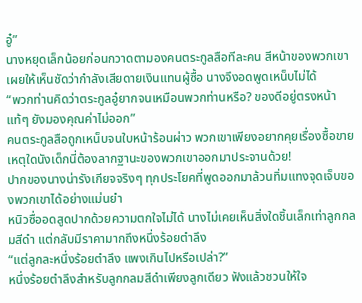อู๋”
นางหยุดเล็กน้อยก่อนกวาดตามองคนตระกูลสือทีละคน สีหน้าของพวกเขาเผยให้เห็นชัดว่ากำลังเสียดายเงินแทนผู้ซื้อ นางจึงอดพูดเหน็บไม่ได้
“พวกท่านคิดว่าตระกูลอู๋ยากจนเหมือนพวกท่านหรือ? ของดีอยู่ตรงหน้าแท้ๆ ยังมองคุณค่าไม่ออก”
คนตระกูลสือถูกเหน็บจนใบหน้าร้อนผ่าว พวกเขาเพียงอยากคุยเรื่องซื้อขาย เหตุใดนังเด็กนี่ต้องลากฐานะของพวกเขาออกมาประจานด้วย!
ปากของนางน่ารังเกียจจริงๆ ทุกประโยคที่พูดออกมาล้วนทิ่มแทงจุดเจ็บของพวกเขาได้อย่างแม่นยำ
หนิวซื่ออดสูดปากด้วยความตกใจไม่ได้ นางไม่เคยเห็นสิ่งใดชิ้นเล็กเท่าลูกกลมสีดำ แต่กลับมีราคามากถึงหนึ่งร้อยตำลึง
“แต่ลูกละหนึ่งร้อยตำลึง แพงเกินไปหรือเปล่า?”
หนึ่งร้อยตำลึงสำหรับลูกกลมสีดำเพียงลูกเดียว ฟังแล้วชวนให้ใจ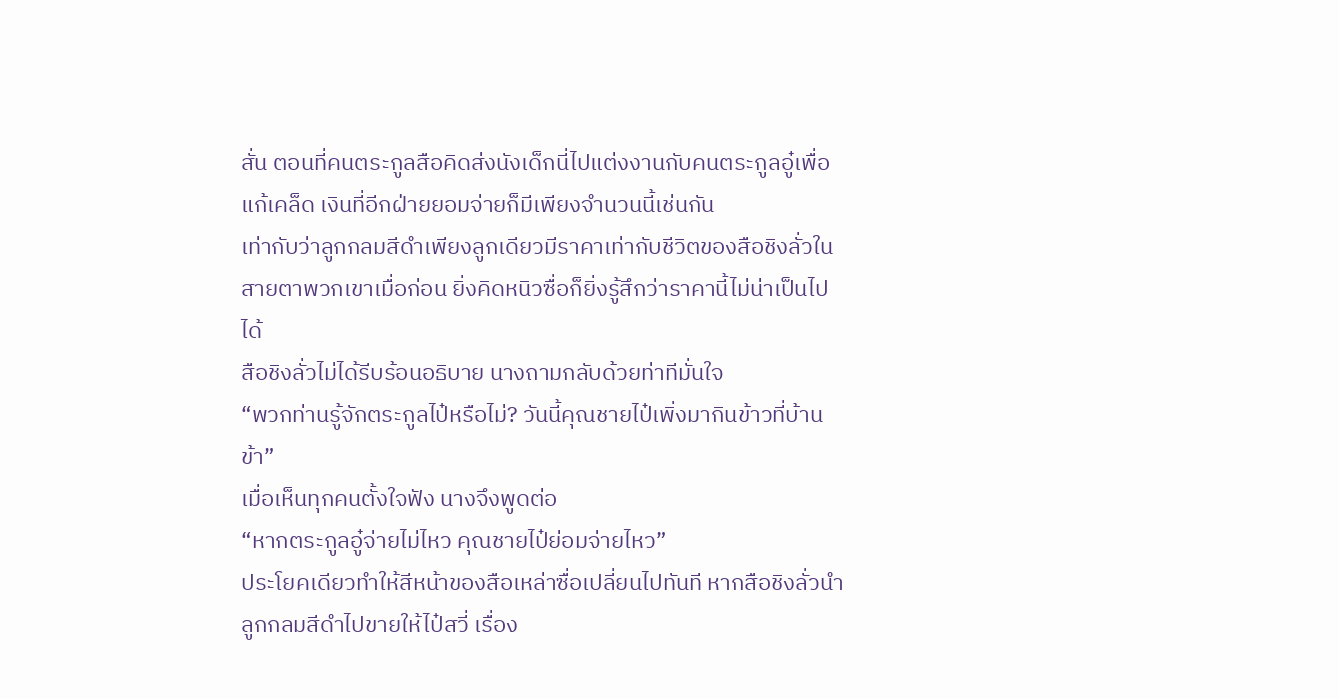สั่น ตอนที่คนตระกูลสือคิดส่งนังเด็กนี่ไปแต่งงานกับคนตระกูลอู๋เพื่อแก้เคล็ด เงินที่อีกฝ่ายยอมจ่ายก็มีเพียงจำนวนนี้เช่นกัน
เท่ากับว่าลูกกลมสีดำเพียงลูกเดียวมีราคาเท่ากับชีวิตของสือชิงลั่วในสายตาพวกเขาเมื่อก่อน ยิ่งคิดหนิวซื่อก็ยิ่งรู้สึกว่าราคานี้ไม่น่าเป็นไปได้
สือชิงลั่วไม่ได้รีบร้อนอธิบาย นางถามกลับด้วยท่าทีมั่นใจ
“พวกท่านรู้จักตระกูลไป๋หรือไม่? วันนี้คุณชายไป๋เพิ่งมากินข้าวที่บ้านข้า”
เมื่อเห็นทุกคนตั้งใจฟัง นางจึงพูดต่อ
“หากตระกูลอู๋จ่ายไม่ไหว คุณชายไป๋ย่อมจ่ายไหว”
ประโยคเดียวทำให้สีหน้าของสือเหล่าซื่อเปลี่ยนไปทันที หากสือชิงลั่วนำลูกกลมสีดำไปขายให้ไป๋สวี่ เรื่อง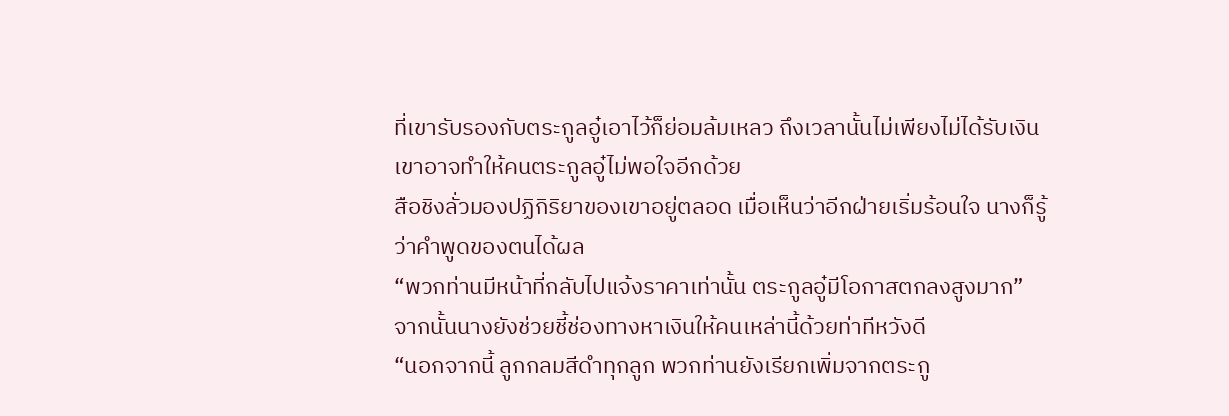ที่เขารับรองกับตระกูลอู๋เอาไว้ก็ย่อมล้มเหลว ถึงเวลานั้นไม่เพียงไม่ได้รับเงิน เขาอาจทำให้คนตระกูลอู๋ไม่พอใจอีกด้วย
สือชิงลั่วมองปฏิกิริยาของเขาอยู่ตลอด เมื่อเห็นว่าอีกฝ่ายเริ่มร้อนใจ นางก็รู้ว่าคำพูดของตนได้ผล
“พวกท่านมีหน้าที่กลับไปแจ้งราคาเท่านั้น ตระกูลอู๋มีโอกาสตกลงสูงมาก”
จากนั้นนางยังช่วยชี้ช่องทางหาเงินให้คนเหล่านี้ด้วยท่าทีหวังดี
“นอกจากนี้ ลูกกลมสีดำทุกลูก พวกท่านยังเรียกเพิ่มจากตระกู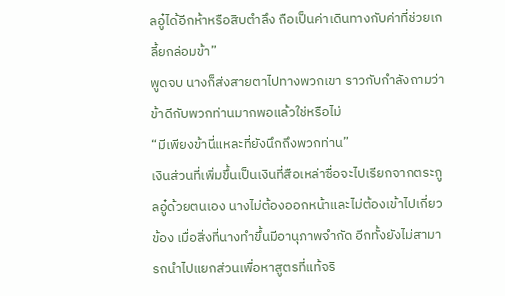ลอู๋ได้อีกห้าหรือสิบตำลึง ถือเป็นค่าเดินทางกับค่าที่ช่วยเกลี้ยกล่อมข้า”
พูดจบ นางก็ส่งสายตาไปทางพวกเขา ราวกับกำลังถามว่าข้าดีกับพวกท่านมากพอแล้วใช่หรือไม่
“มีเพียงข้านี่แหละที่ยังนึกถึงพวกท่าน”
เงินส่วนที่เพิ่มขึ้นเป็นเงินที่สือเหล่าซื่อจะไปเรียกจากตระกูลอู๋ด้วยตนเอง นางไม่ต้องออกหน้าและไม่ต้องเข้าไปเกี่ยวข้อง เมื่อสิ่งที่นางทำขึ้นมีอานุภาพจำกัด อีกทั้งยังไม่สามารถนำไปแยกส่วนเพื่อหาสูตรที่แท้จริ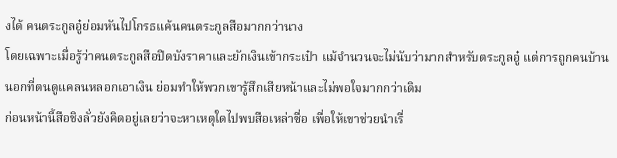งได้ คนตระกูลอู๋ย่อมหันไปโกรธแค้นคนตระกูลสือมากกว่านาง
โดยเฉพาะเมื่อรู้ว่าคนตระกูลสือปิดบังราคาและยักเงินเข้ากระเป๋า แม้จำนวนจะไม่นับว่ามากสำหรับตระกูลอู๋ แต่การถูกคนบ้านนอกที่ตนดูแคลนหลอกเอาเงิน ย่อมทำให้พวกเขารู้สึกเสียหน้าและไม่พอใจมากกว่าเดิม
ก่อนหน้านี้สือชิงลั่วยังคิดอยู่เลยว่าจะหาเหตุใดไปพบสือเหล่าซื่อ เพื่อให้เขาช่วยนำเรื่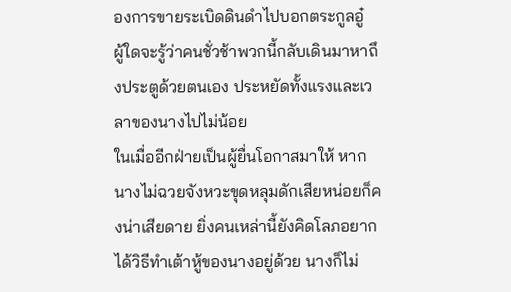องการขายระเบิดดินดำไปบอกตระกูลอู๋
ผู้ใดจะรู้ว่าคนชั่วช้าพวกนี้กลับเดินมาหาถึงประตูด้วยตนเอง ประหยัดทั้งแรงและเวลาของนางไปไม่น้อย
ในเมื่ออีกฝ่ายเป็นผู้ยื่นโอกาสมาให้ หากนางไม่ฉวยจังหวะขุดหลุมดักเสียหน่อยก็คงน่าเสียดาย ยิ่งคนเหล่านี้ยังคิดโลภอยากได้วิธีทำเต้าหู้ของนางอยู่ด้วย นางก็ไม่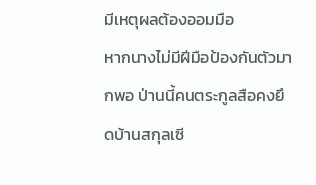มีเหตุผลต้องออมมือ
หากนางไม่มีฝีมือป้องกันตัวมากพอ ป่านนี้คนตระกูลสือคงยึดบ้านสกุลเซี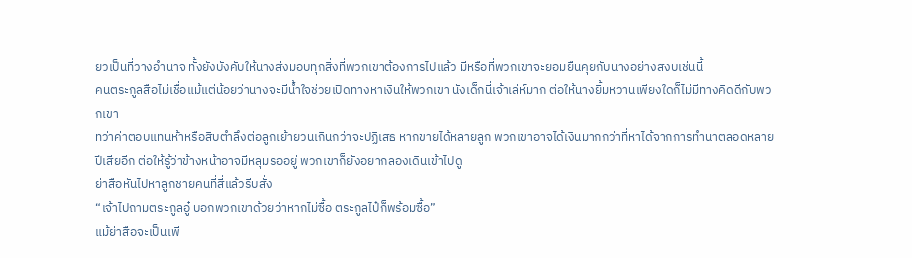ยวเป็นที่วางอำนาจ ทั้งยังบังคับให้นางส่งมอบทุกสิ่งที่พวกเขาต้องการไปแล้ว มีหรือที่พวกเขาจะยอมยืนคุยกับนางอย่างสงบเช่นนี้
คนตระกูลสือไม่เชื่อแม้แต่น้อยว่านางจะมีน้ำใจช่วยเปิดทางหาเงินให้พวกเขา นังเด็กนี่เจ้าเล่ห์มาก ต่อให้นางยิ้มหวานเพียงใดก็ไม่มีทางคิดดีกับพวกเขา
ทว่าค่าตอบแทนห้าหรือสิบตำลึงต่อลูกเย้ายวนเกินกว่าจะปฏิเสธ หากขายได้หลายลูก พวกเขาอาจได้เงินมากกว่าที่หาได้จากการทำนาตลอดหลายปีเสียอีก ต่อให้รู้ว่าข้างหน้าอาจมีหลุมรออยู่ พวกเขาก็ยังอยากลองเดินเข้าไปดู
ย่าสือหันไปหาลูกชายคนที่สี่แล้วรีบสั่ง
“เจ้าไปถามตระกูลอู๋ บอกพวกเขาด้วยว่าหากไม่ซื้อ ตระกูลไป๋ก็พร้อมซื้อ”
แม้ย่าสือจะเป็นเพี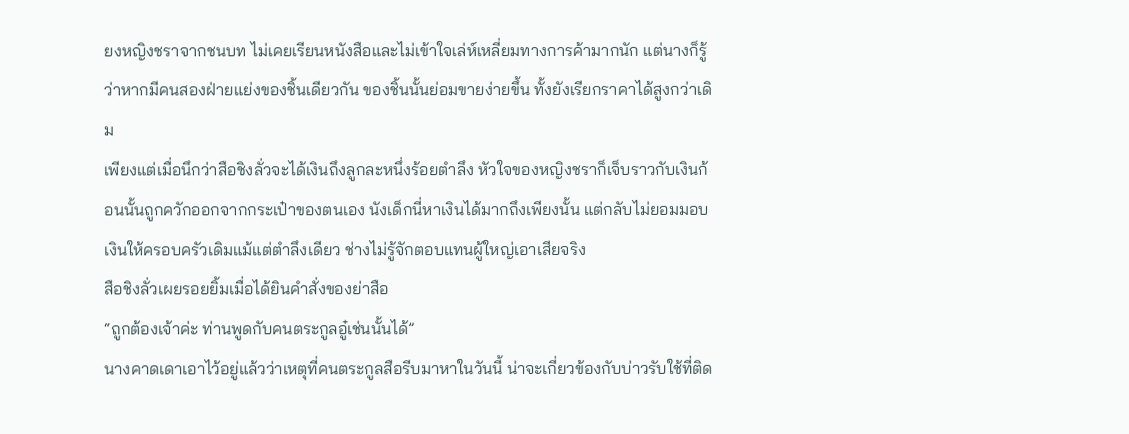ยงหญิงชราจากชนบท ไม่เคยเรียนหนังสือและไม่เข้าใจเล่ห์เหลี่ยมทางการค้ามากนัก แต่นางก็รู้ว่าหากมีคนสองฝ่ายแย่งของชิ้นเดียวกัน ของชิ้นนั้นย่อมขายง่ายขึ้น ทั้งยังเรียกราคาได้สูงกว่าเดิม
เพียงแต่เมื่อนึกว่าสือชิงลั่วจะได้เงินถึงลูกละหนึ่งร้อยตำลึง หัวใจของหญิงชราก็เจ็บราวกับเงินก้อนนั้นถูกควักออกจากกระเป๋าของตนเอง นังเด็กนี่หาเงินได้มากถึงเพียงนั้น แต่กลับไม่ยอมมอบเงินให้ครอบครัวเดิมแม้แต่ตำลึงเดียว ช่างไม่รู้จักตอบแทนผู้ใหญ่เอาเสียจริง
สือชิงลั่วเผยรอยยิ้มเมื่อได้ยินคำสั่งของย่าสือ
“ถูกต้องเจ้าค่ะ ท่านพูดกับคนตระกูลอู๋เช่นนั้นได้”
นางคาดเดาเอาไว้อยู่แล้วว่าเหตุที่คนตระกูลสือรีบมาหาในวันนี้ น่าจะเกี่ยวข้องกับบ่าวรับใช้ที่ติด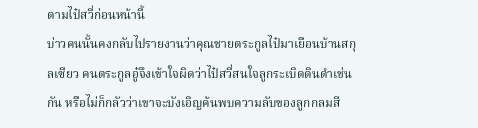ตามไป๋สวี่ก่อนหน้านี้
บ่าวคนนั้นคงกลับไปรายงานว่าคุณชายตระกูลไป๋มาเยือนบ้านสกุลเซียว คนตระกูลอู๋จึงเข้าใจผิดว่าไป๋สวี่สนใจลูกระเบิดดินดำเช่นกัน หรือไม่ก็กลัวว่าเขาจะบังเอิญค้นพบความลับของลูกกลมสี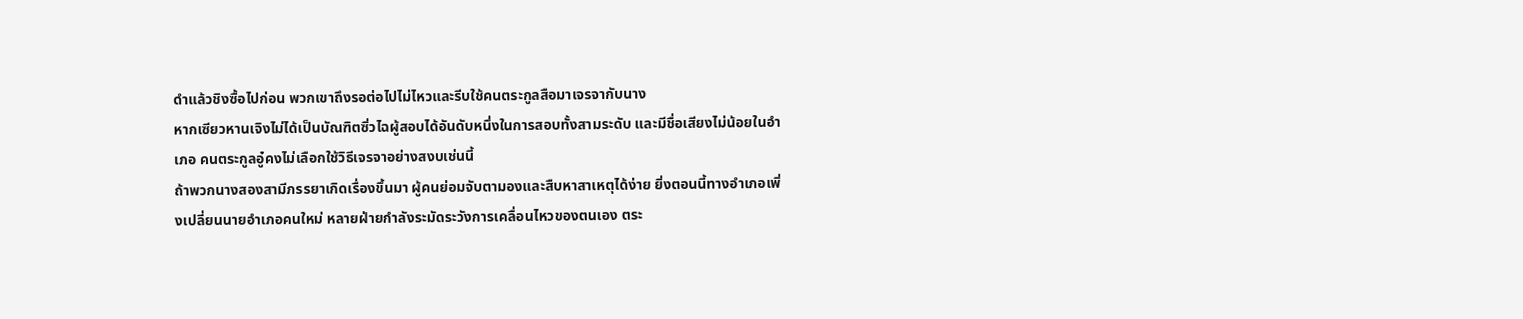ดำแล้วชิงซื้อไปก่อน พวกเขาถึงรอต่อไปไม่ไหวและรีบใช้คนตระกูลสือมาเจรจากับนาง
หากเซียวหานเจิงไม่ได้เป็นบัณฑิตซิ่วไฉผู้สอบได้อันดับหนึ่งในการสอบทั้งสามระดับ และมีชื่อเสียงไม่น้อยในอำเภอ คนตระกูลอู๋คงไม่เลือกใช้วิธีเจรจาอย่างสงบเช่นนี้
ถ้าพวกนางสองสามีภรรยาเกิดเรื่องขึ้นมา ผู้คนย่อมจับตามองและสืบหาสาเหตุได้ง่าย ยิ่งตอนนี้ทางอำเภอเพิ่งเปลี่ยนนายอำเภอคนใหม่ หลายฝ่ายกำลังระมัดระวังการเคลื่อนไหวของตนเอง ตระ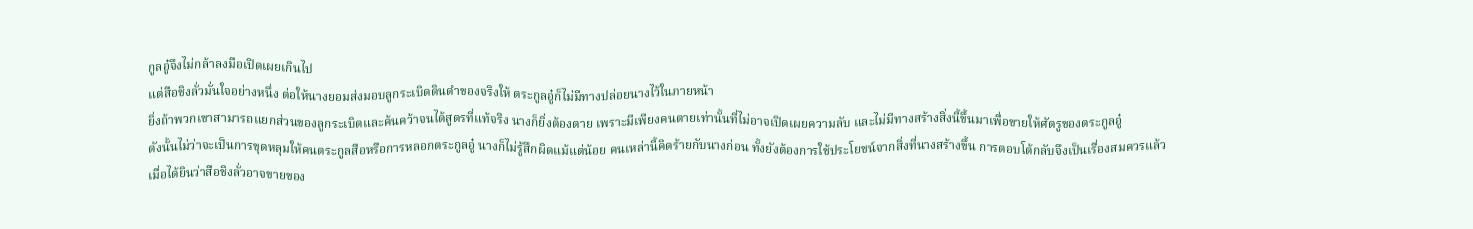กูลอู๋จึงไม่กล้าลงมือเปิดเผยเกินไป
แต่สือชิงลั่วมั่นใจอย่างหนึ่ง ต่อให้นางยอมส่งมอบลูกระเบิดดินดำของจริงให้ ตระกูลอู๋ก็ไม่มีทางปล่อยนางไว้ในภายหน้า
ยิ่งถ้าพวกเขาสามารถแยกส่วนของลูกระเบิดและค้นคว้าจนได้สูตรที่แท้จริง นางก็ยิ่งต้องตาย เพราะมีเพียงคนตายเท่านั้นที่ไม่อาจเปิดเผยความลับ และไม่มีทางสร้างสิ่งนี้ขึ้นมาเพื่อขายให้ศัตรูของตระกูลอู๋
ดังนั้นไม่ว่าจะเป็นการขุดหลุมให้คนตระกูลสือหรือการหลอกตระกูลอู๋ นางก็ไม่รู้สึกผิดแม้แต่น้อย คนเหล่านี้คิดร้ายกับนางก่อน ทั้งยังต้องการใช้ประโยชน์จากสิ่งที่นางสร้างขึ้น การตอบโต้กลับจึงเป็นเรื่องสมควรแล้ว
เมื่อได้ยินว่าสือชิงลั่วอาจขายของ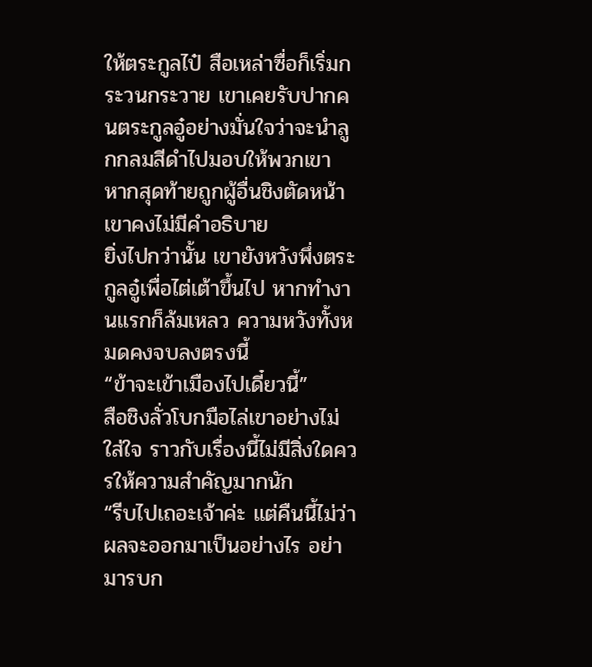ให้ตระกูลไป๋ สือเหล่าซื่อก็เริ่มกระวนกระวาย เขาเคยรับปากคนตระกูลอู๋อย่างมั่นใจว่าจะนำลูกกลมสีดำไปมอบให้พวกเขา หากสุดท้ายถูกผู้อื่นชิงตัดหน้า เขาคงไม่มีคำอธิบาย
ยิ่งไปกว่านั้น เขายังหวังพึ่งตระกูลอู๋เพื่อไต่เต้าขึ้นไป หากทำงานแรกก็ล้มเหลว ความหวังทั้งหมดคงจบลงตรงนี้
“ข้าจะเข้าเมืองไปเดี๋ยวนี้”
สือชิงลั่วโบกมือไล่เขาอย่างไม่ใส่ใจ ราวกับเรื่องนี้ไม่มีสิ่งใดควรให้ความสำคัญมากนัก
“รีบไปเถอะเจ้าค่ะ แต่คืนนี้ไม่ว่าผลจะออกมาเป็นอย่างไร อย่ามารบก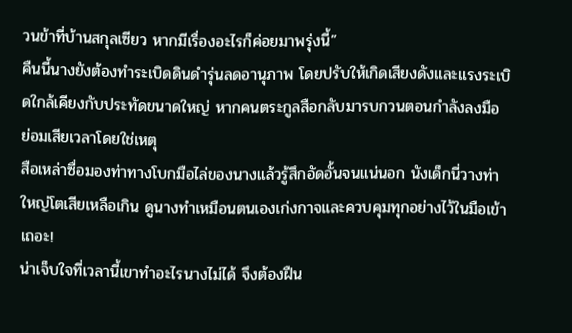วนข้าที่บ้านสกุลเซียว หากมีเรื่องอะไรก็ค่อยมาพรุ่งนี้”
คืนนี้นางยังต้องทำระเบิดดินดำรุ่นลดอานุภาพ โดยปรับให้เกิดเสียงดังและแรงระเบิดใกล้เคียงกับประทัดขนาดใหญ่ หากคนตระกูลสือกลับมารบกวนตอนกำลังลงมือ ย่อมเสียเวลาโดยใช่เหตุ
สือเหล่าซื่อมองท่าทางโบกมือไล่ของนางแล้วรู้สึกอัดอั้นจนแน่นอก นังเด็กนี่วางท่าใหญ่โตเสียเหลือเกิน ดูนางทำเหมือนตนเองเก่งกาจและควบคุมทุกอย่างไว้ในมือเข้าเถอะ!
น่าเจ็บใจที่เวลานี้เขาทำอะไรนางไม่ได้ จึงต้องฝืน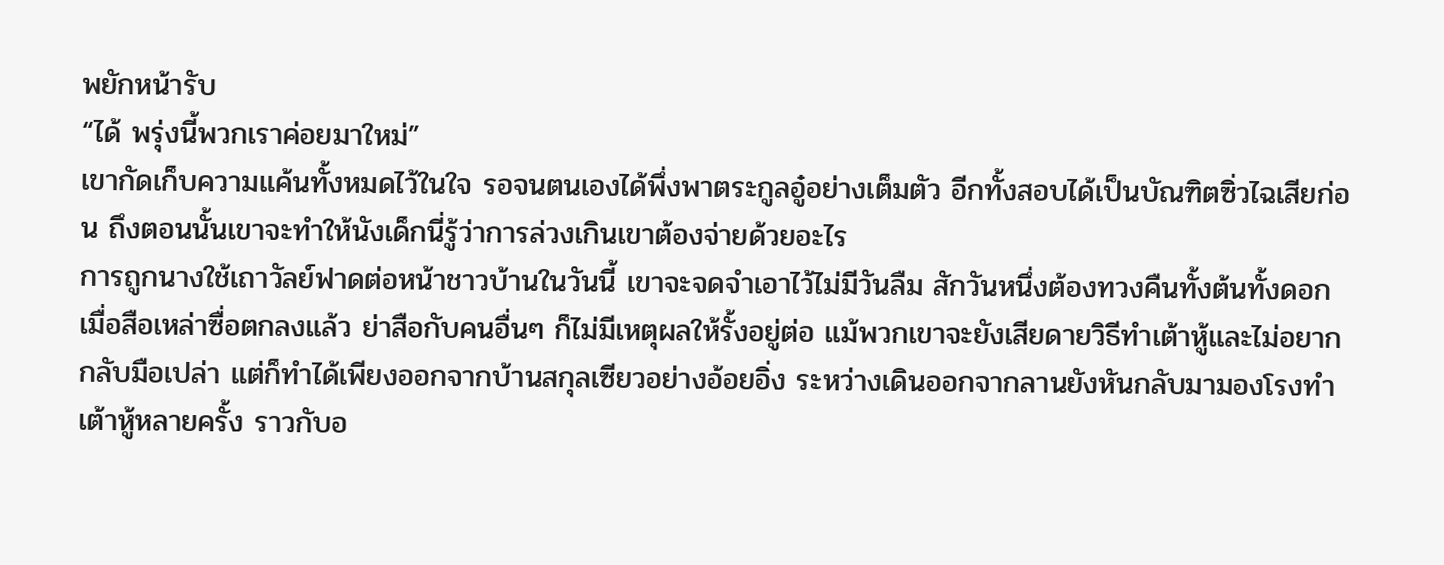พยักหน้ารับ
“ได้ พรุ่งนี้พวกเราค่อยมาใหม่”
เขากัดเก็บความแค้นทั้งหมดไว้ในใจ รอจนตนเองได้พึ่งพาตระกูลอู๋อย่างเต็มตัว อีกทั้งสอบได้เป็นบัณฑิตซิ่วไฉเสียก่อน ถึงตอนนั้นเขาจะทำให้นังเด็กนี่รู้ว่าการล่วงเกินเขาต้องจ่ายด้วยอะไร
การถูกนางใช้เถาวัลย์ฟาดต่อหน้าชาวบ้านในวันนี้ เขาจะจดจำเอาไว้ไม่มีวันลืม สักวันหนึ่งต้องทวงคืนทั้งต้นทั้งดอก
เมื่อสือเหล่าซื่อตกลงแล้ว ย่าสือกับคนอื่นๆ ก็ไม่มีเหตุผลให้รั้งอยู่ต่อ แม้พวกเขาจะยังเสียดายวิธีทำเต้าหู้และไม่อยากกลับมือเปล่า แต่ก็ทำได้เพียงออกจากบ้านสกุลเซียวอย่างอ้อยอิ่ง ระหว่างเดินออกจากลานยังหันกลับมามองโรงทำเต้าหู้หลายครั้ง ราวกับอ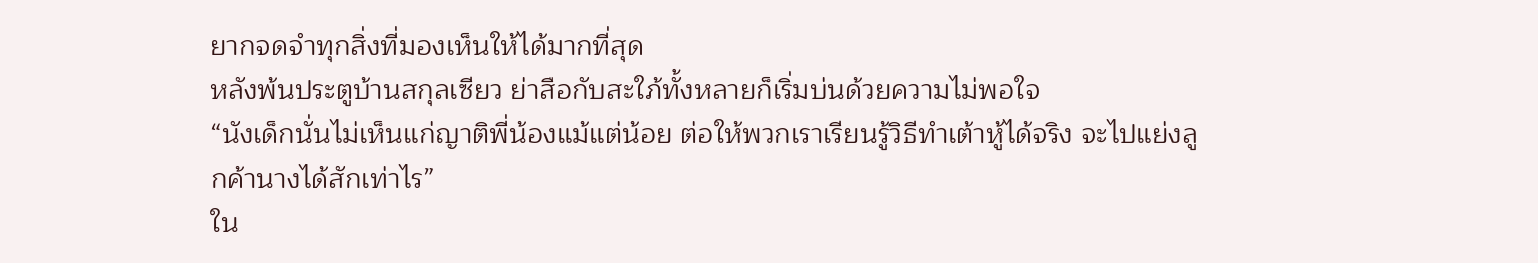ยากจดจำทุกสิ่งที่มองเห็นให้ได้มากที่สุด
หลังพ้นประตูบ้านสกุลเซียว ย่าสือกับสะใภ้ทั้งหลายก็เริ่มบ่นด้วยความไม่พอใจ
“นังเด็กนั่นไม่เห็นแก่ญาติพี่น้องแม้แต่น้อย ต่อให้พวกเราเรียนรู้วิธีทำเต้าหู้ได้จริง จะไปแย่งลูกค้านางได้สักเท่าไร”
ใน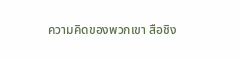ความคิดของพวกเขา สือชิง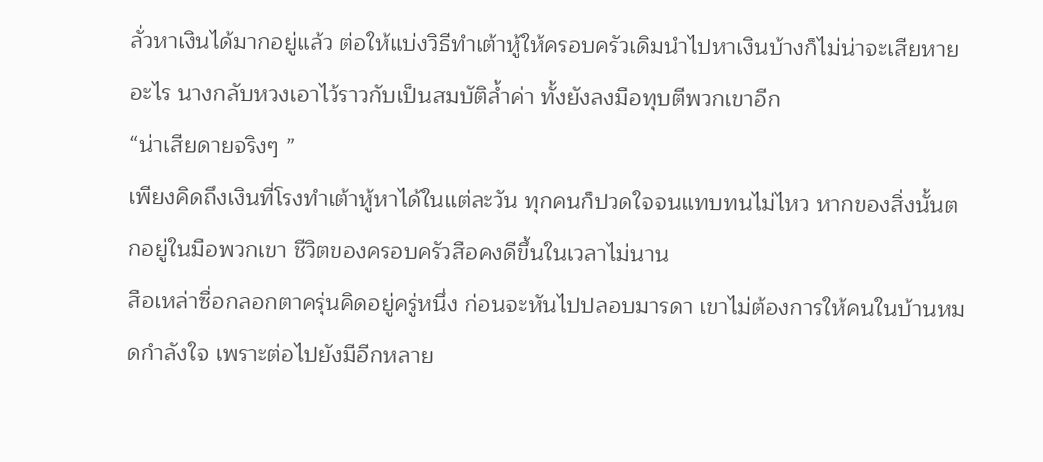ลั่วหาเงินได้มากอยู่แล้ว ต่อให้แบ่งวิธีทำเต้าหู้ให้ครอบครัวเดิมนำไปหาเงินบ้างก็ไม่น่าจะเสียหายอะไร นางกลับหวงเอาไว้ราวกับเป็นสมบัติล้ำค่า ทั้งยังลงมือทุบตีพวกเขาอีก
“น่าเสียดายจริงๆ ”
เพียงคิดถึงเงินที่โรงทำเต้าหู้หาได้ในแต่ละวัน ทุกคนก็ปวดใจจนแทบทนไม่ไหว หากของสิ่งนั้นตกอยู่ในมือพวกเขา ชีวิตของครอบครัวสือคงดีขึ้นในเวลาไม่นาน
สือเหล่าซื่อกลอกตาครุ่นคิดอยู่ครู่หนึ่ง ก่อนจะหันไปปลอบมารดา เขาไม่ต้องการให้คนในบ้านหมดกำลังใจ เพราะต่อไปยังมีอีกหลาย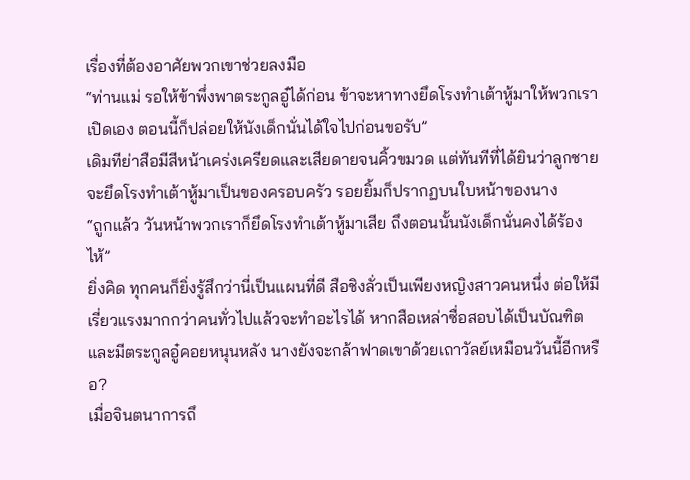เรื่องที่ต้องอาศัยพวกเขาช่วยลงมือ
“ท่านแม่ รอให้ข้าพึ่งพาตระกูลอู๋ได้ก่อน ข้าจะหาทางยึดโรงทำเต้าหู้มาให้พวกเราเปิดเอง ตอนนี้ก็ปล่อยให้นังเด็กนั่นได้ใจไปก่อนขอรับ”
เดิมทีย่าสือมีสีหน้าเคร่งเครียดและเสียดายจนคิ้วขมวด แต่ทันทีที่ได้ยินว่าลูกชายจะยึดโรงทำเต้าหู้มาเป็นของครอบครัว รอยยิ้มก็ปรากฏบนใบหน้าของนาง
“ถูกแล้ว วันหน้าพวกเราก็ยึดโรงทำเต้าหู้มาเสีย ถึงตอนนั้นนังเด็กนั่นคงได้ร้องไห้”
ยิ่งคิด ทุกคนก็ยิ่งรู้สึกว่านี่เป็นแผนที่ดี สือชิงลั่วเป็นเพียงหญิงสาวคนหนึ่ง ต่อให้มีเรี่ยวแรงมากกว่าคนทั่วไปแล้วจะทำอะไรได้ หากสือเหล่าซื่อสอบได้เป็นบัณฑิตและมีตระกูลอู๋คอยหนุนหลัง นางยังจะกล้าฟาดเขาด้วยเถาวัลย์เหมือนวันนี้อีกหรือ?
เมื่อจินตนาการถึ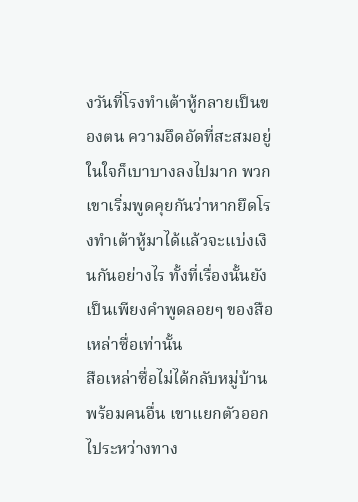งวันที่โรงทำเต้าหู้กลายเป็นของตน ความอึดอัดที่สะสมอยู่ในใจก็เบาบางลงไปมาก พวกเขาเริ่มพูดคุยกันว่าหากยึดโรงทำเต้าหู้มาได้แล้วจะแบ่งเงินกันอย่างไร ทั้งที่เรื่องนั้นยังเป็นเพียงคำพูดลอยๆ ของสือเหล่าซื่อเท่านั้น
สือเหล่าซื่อไม่ได้กลับหมู่บ้านพร้อมคนอื่น เขาแยกตัวออกไประหว่างทาง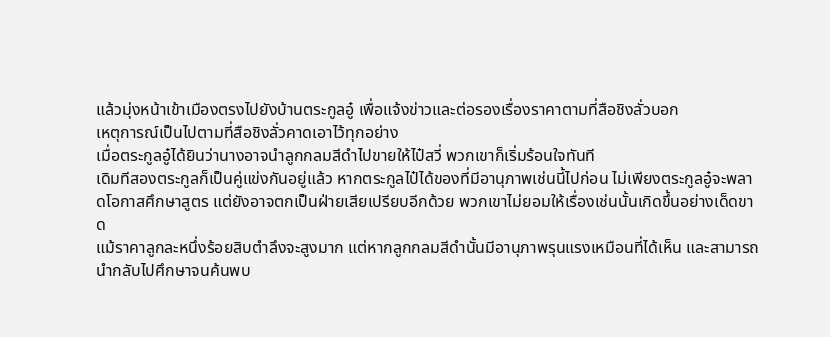แล้วมุ่งหน้าเข้าเมืองตรงไปยังบ้านตระกูลอู๋ เพื่อแจ้งข่าวและต่อรองเรื่องราคาตามที่สือชิงลั่วบอก
เหตุการณ์เป็นไปตามที่สือชิงลั่วคาดเอาไว้ทุกอย่าง
เมื่อตระกูลอู๋ได้ยินว่านางอาจนำลูกกลมสีดำไปขายให้ไป๋สวี่ พวกเขาก็เริ่มร้อนใจทันที
เดิมทีสองตระกูลก็เป็นคู่แข่งกันอยู่แล้ว หากตระกูลไป๋ได้ของที่มีอานุภาพเช่นนี้ไปก่อน ไม่เพียงตระกูลอู๋จะพลาดโอกาสศึกษาสูตร แต่ยังอาจตกเป็นฝ่ายเสียเปรียบอีกด้วย พวกเขาไม่ยอมให้เรื่องเช่นนั้นเกิดขึ้นอย่างเด็ดขาด
แม้ราคาลูกละหนึ่งร้อยสิบตำลึงจะสูงมาก แต่หากลูกกลมสีดำนั้นมีอานุภาพรุนแรงเหมือนที่ได้เห็น และสามารถนำกลับไปศึกษาจนค้นพบ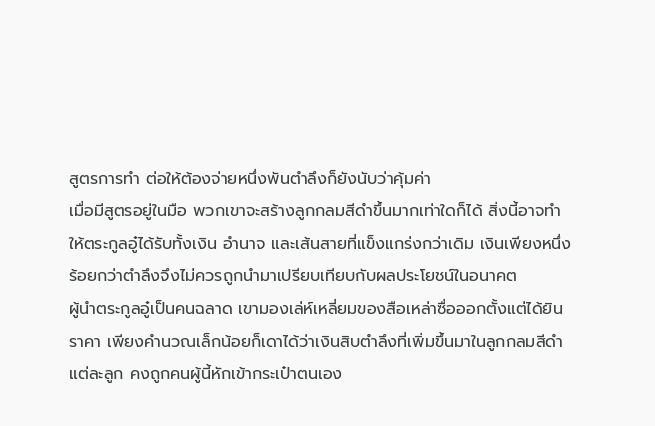สูตรการทำ ต่อให้ต้องจ่ายหนึ่งพันตำลึงก็ยังนับว่าคุ้มค่า
เมื่อมีสูตรอยู่ในมือ พวกเขาจะสร้างลูกกลมสีดำขึ้นมากเท่าใดก็ได้ สิ่งนี้อาจทำให้ตระกูลอู๋ได้รับทั้งเงิน อำนาจ และเส้นสายที่แข็งแกร่งกว่าเดิม เงินเพียงหนึ่งร้อยกว่าตำลึงจึงไม่ควรถูกนำมาเปรียบเทียบกับผลประโยชน์ในอนาคต
ผู้นำตระกูลอู๋เป็นคนฉลาด เขามองเล่ห์เหลี่ยมของสือเหล่าซื่อออกตั้งแต่ได้ยินราคา เพียงคำนวณเล็กน้อยก็เดาได้ว่าเงินสิบตำลึงที่เพิ่มขึ้นมาในลูกกลมสีดำแต่ละลูก คงถูกคนผู้นี้หักเข้ากระเป๋าตนเอง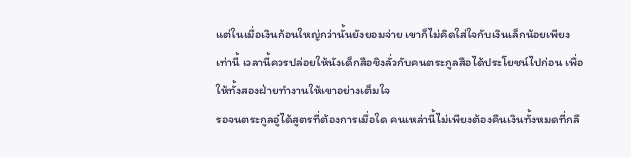แต่ในเมื่อเงินก้อนใหญ่กว่านั้นยังยอมจ่าย เขาก็ไม่คิดใส่ใจกับเงินเล็กน้อยเพียงเท่านี้ เวลานี้ควรปล่อยให้นังเด็กสือชิงลั่วกับคนตระกูลสือได้ประโยชน์ไปก่อน เพื่อให้ทั้งสองฝ่ายทำงานให้เขาอย่างเต็มใจ
รอจนตระกูลอู๋ได้สูตรที่ต้องการเมื่อใด คนเหล่านี้ไม่เพียงต้องคืนเงินทั้งหมดที่กลื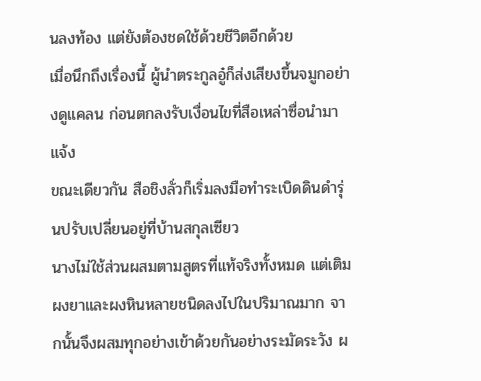นลงท้อง แต่ยังต้องชดใช้ด้วยชีวิตอีกด้วย
เมื่อนึกถึงเรื่องนี้ ผู้นำตระกูลอู๋ก็ส่งเสียงขึ้นจมูกอย่างดูแคลน ก่อนตกลงรับเงื่อนไขที่สือเหล่าซื่อนำมาแจ้ง
ขณะเดียวกัน สือชิงลั่วก็เริ่มลงมือทำระเบิดดินดำรุ่นปรับเปลี่ยนอยู่ที่บ้านสกุลเซียว
นางไม่ใช้ส่วนผสมตามสูตรที่แท้จริงทั้งหมด แต่เติมผงยาและผงหินหลายชนิดลงไปในปริมาณมาก จากนั้นจึงผสมทุกอย่างเข้าด้วยกันอย่างระมัดระวัง ผ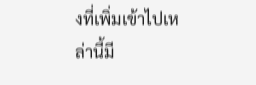งที่เพิ่มเข้าไปเหล่านี้มี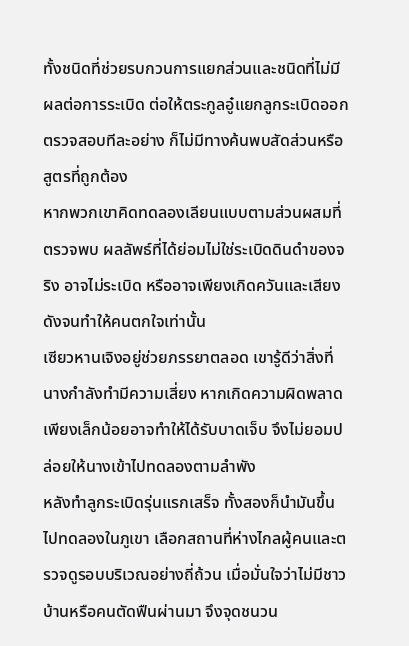ทั้งชนิดที่ช่วยรบกวนการแยกส่วนและชนิดที่ไม่มีผลต่อการระเบิด ต่อให้ตระกูลอู๋แยกลูกระเบิดออกตรวจสอบทีละอย่าง ก็ไม่มีทางค้นพบสัดส่วนหรือสูตรที่ถูกต้อง
หากพวกเขาคิดทดลองเลียนแบบตามส่วนผสมที่ตรวจพบ ผลลัพธ์ที่ได้ย่อมไม่ใช่ระเบิดดินดำของจริง อาจไม่ระเบิด หรืออาจเพียงเกิดควันและเสียงดังจนทำให้คนตกใจเท่านั้น
เซียวหานเจิงอยู่ช่วยภรรยาตลอด เขารู้ดีว่าสิ่งที่นางกำลังทำมีความเสี่ยง หากเกิดความผิดพลาดเพียงเล็กน้อยอาจทำให้ได้รับบาดเจ็บ จึงไม่ยอมปล่อยให้นางเข้าไปทดลองตามลำพัง
หลังทำลูกระเบิดรุ่นแรกเสร็จ ทั้งสองก็นำมันขึ้นไปทดลองในภูเขา เลือกสถานที่ห่างไกลผู้คนและตรวจดูรอบบริเวณอย่างถี่ถ้วน เมื่อมั่นใจว่าไม่มีชาวบ้านหรือคนตัดฟืนผ่านมา จึงจุดชนวน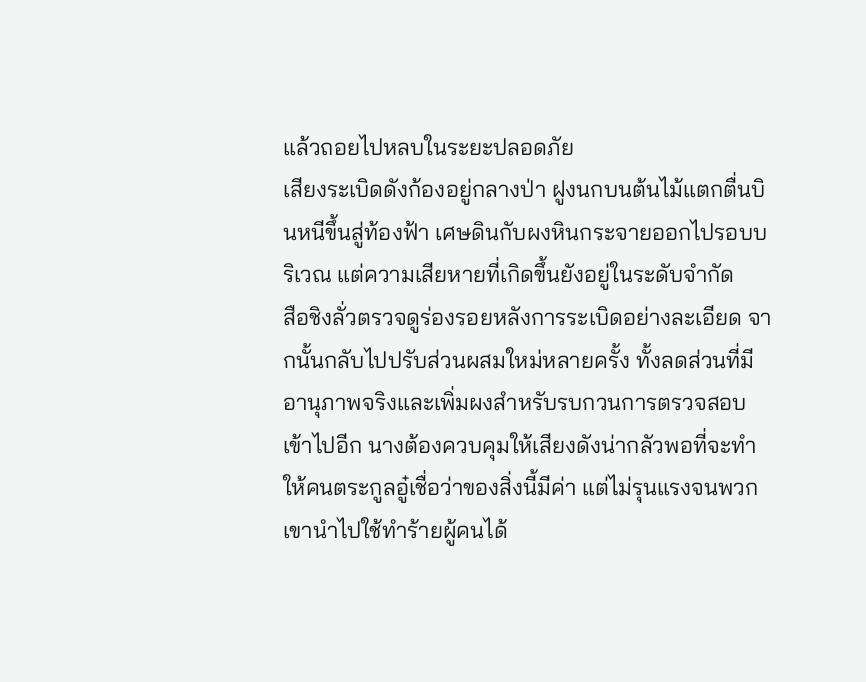แล้วถอยไปหลบในระยะปลอดภัย
เสียงระเบิดดังก้องอยู่กลางป่า ฝูงนกบนต้นไม้แตกตื่นบินหนีขึ้นสู่ท้องฟ้า เศษดินกับผงหินกระจายออกไปรอบบริเวณ แต่ความเสียหายที่เกิดขึ้นยังอยู่ในระดับจำกัด
สือชิงลั่วตรวจดูร่องรอยหลังการระเบิดอย่างละเอียด จากนั้นกลับไปปรับส่วนผสมใหม่หลายครั้ง ทั้งลดส่วนที่มีอานุภาพจริงและเพิ่มผงสำหรับรบกวนการตรวจสอบเข้าไปอีก นางต้องควบคุมให้เสียงดังน่ากลัวพอที่จะทำให้คนตระกูลอู๋เชื่อว่าของสิ่งนี้มีค่า แต่ไม่รุนแรงจนพวกเขานำไปใช้ทำร้ายผู้คนได้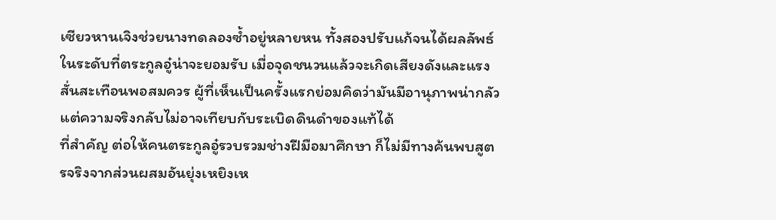เซียวหานเจิงช่วยนางทดลองซ้ำอยู่หลายหน ทั้งสองปรับแก้จนได้ผลลัพธ์ในระดับที่ตระกูลอู๋น่าจะยอมรับ เมื่อจุดชนวนแล้วจะเกิดเสียงดังและแรงสั่นสะเทือนพอสมควร ผู้ที่เห็นเป็นครั้งแรกย่อมคิดว่ามันมีอานุภาพน่ากลัว แต่ความจริงกลับไม่อาจเทียบกับระเบิดดินดำของแท้ได้
ที่สำคัญ ต่อให้คนตระกูลอู๋รวบรวมช่างฝีมือมาศึกษา ก็ไม่มีทางค้นพบสูตรจริงจากส่วนผสมอันยุ่งเหยิงเห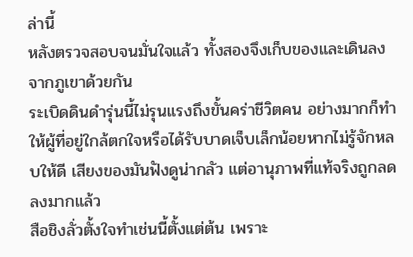ล่านี้
หลังตรวจสอบจนมั่นใจแล้ว ทั้งสองจึงเก็บของและเดินลงจากภูเขาด้วยกัน
ระเบิดดินดำรุ่นนี้ไม่รุนแรงถึงขั้นคร่าชีวิตคน อย่างมากก็ทำให้ผู้ที่อยู่ใกล้ตกใจหรือได้รับบาดเจ็บเล็กน้อยหากไม่รู้จักหลบให้ดี เสียงของมันฟังดูน่ากลัว แต่อานุภาพที่แท้จริงถูกลดลงมากแล้ว
สือชิงลั่วตั้งใจทำเช่นนี้ตั้งแต่ต้น เพราะ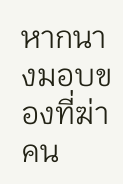หากนางมอบของที่ฆ่าคน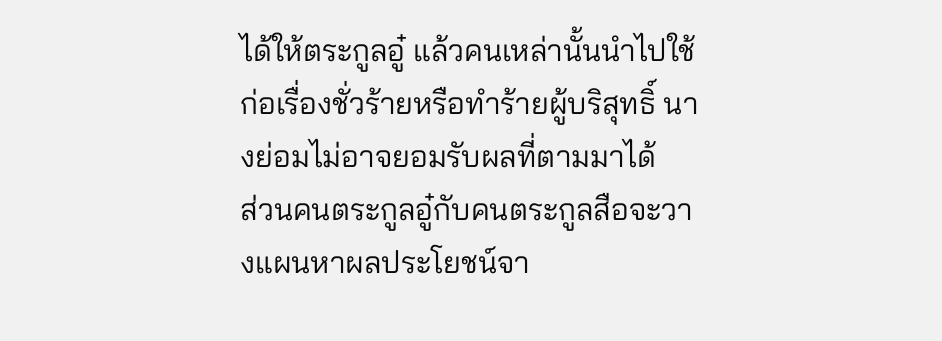ได้ให้ตระกูลอู๋ แล้วคนเหล่านั้นนำไปใช้ก่อเรื่องชั่วร้ายหรือทำร้ายผู้บริสุทธิ์ นางย่อมไม่อาจยอมรับผลที่ตามมาได้
ส่วนคนตระกูลอู๋กับคนตระกูลสือจะวางแผนหาผลประโยชน์จา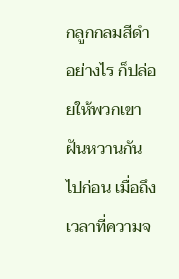กลูกกลมสีดำอย่างไร ก็ปล่อยให้พวกเขาฝันหวานกันไปก่อน เมื่อถึงเวลาที่ความจ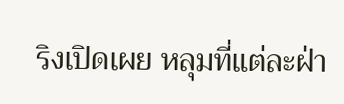ริงเปิดเผย หลุมที่แต่ละฝ่า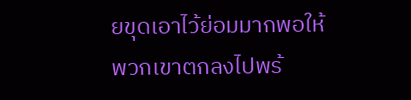ยขุดเอาไว้ย่อมมากพอให้พวกเขาตกลงไปพร้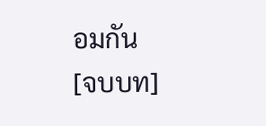อมกัน
[จบบท]